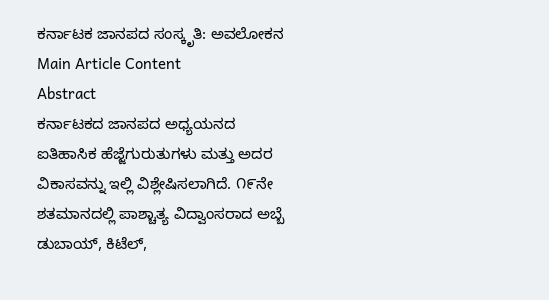ಕರ್ನಾಟಕ ಜಾನಪದ ಸಂಸ್ಕೃತಿ: ಅವಲೋಕನ
Main Article Content
Abstract
ಕರ್ನಾಟಕದ ಜಾನಪದ ಅಧ್ಯಯನದ ಐತಿಹಾಸಿಕ ಹೆಜ್ಜೆಗುರುತುಗಳು ಮತ್ತು ಅದರ ವಿಕಾಸವನ್ನು ಇಲ್ಲಿ ವಿಶ್ಲೇಷಿಸಲಾಗಿದೆ. ೧೯ನೇ ಶತಮಾನದಲ್ಲಿ ಪಾಶ್ಚಾತ್ಯ ವಿದ್ವಾಂಸರಾದ ಅಬ್ಬೆ ಡುಬಾಯ್, ಕಿಟೆಲ್,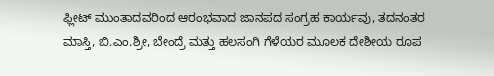ಫ್ಲೀಟ್ ಮುಂತಾದವರಿಂದ ಆರಂಭವಾದ ಜಾನಪದ ಸಂಗ್ರಹ ಕಾರ್ಯವು, ತದನಂತರ ಮಾಸ್ತಿ, ಬಿ.ಎಂ.ಶ್ರೀ, ಬೇಂದ್ರೆ ಮತ್ತು ಹಲಸಂಗಿ ಗೆಳೆಯರ ಮೂಲಕ ದೇಶೀಯ ರೂಪ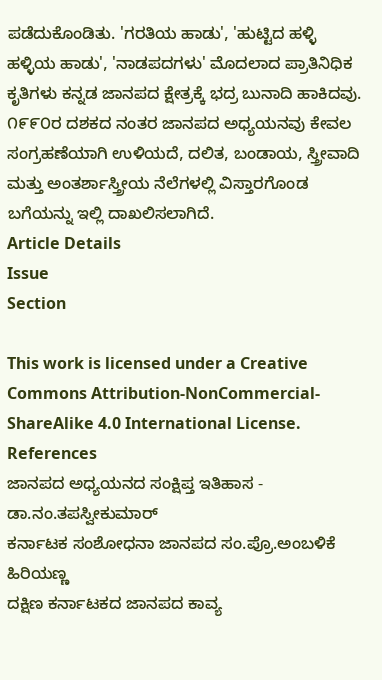ಪಡೆದುಕೊಂಡಿತು. 'ಗರತಿಯ ಹಾಡು', 'ಹುಟ್ಟಿದ ಹಳ್ಳಿ ಹಳ್ಳಿಯ ಹಾಡು', 'ನಾಡಪದಗಳು' ಮೊದಲಾದ ಪ್ರಾತಿನಿಧಿಕ ಕೃತಿಗಳು ಕನ್ನಡ ಜಾನಪದ ಕ್ಷೇತ್ರಕ್ಕೆ ಭದ್ರ ಬುನಾದಿ ಹಾಕಿದವು. ೧೯೯೦ರ ದಶಕದ ನಂತರ ಜಾನಪದ ಅಧ್ಯಯನವು ಕೇವಲ ಸಂಗ್ರಹಣೆಯಾಗಿ ಉಳಿಯದೆ, ದಲಿತ, ಬಂಡಾಯ, ಸ್ತ್ರೀವಾದಿ ಮತ್ತು ಅಂತರ್ಶಾಸ್ತ್ರೀಯ ನೆಲೆಗಳಲ್ಲಿ ವಿಸ್ತಾರಗೊಂಡ ಬಗೆಯನ್ನು ಇಲ್ಲಿ ದಾಖಲಿಸಲಾಗಿದೆ.
Article Details
Issue
Section

This work is licensed under a Creative Commons Attribution-NonCommercial-ShareAlike 4.0 International License.
References
ಜಾನಪದ ಅಧ್ಯಯನದ ಸಂಕ್ಷಿಪ್ತ ಇತಿಹಾಸ - ಡಾ.ನಂ.ತಪಸ್ವೀಕುಮಾರ್
ಕರ್ನಾಟಕ ಸಂಶೋಧನಾ ಜಾನಪದ ಸಂ.ಪ್ರೊ.ಅಂಬಳಿಕೆ ಹಿರಿಯಣ್ಣ
ದಕ್ಷಿಣ ಕರ್ನಾಟಕದ ಜಾನಪದ ಕಾವ್ಯ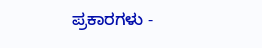ಪ್ರಕಾರಗಳು -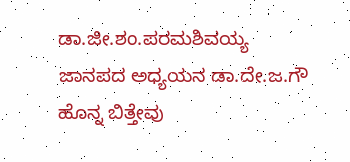ಡಾ.ಜೀ.ಶಂ.ಪರಮಶಿವಯ್ಯ
ಜಾನಪದ ಅಧ್ಯಯನ ಡಾ.ದೇ.ಜ.ಗೌ
ಹೊನ್ನ ಬಿತ್ತೇವು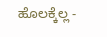ಹೊಲಕ್ಕೆಲ್ಲ -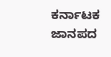ಕರ್ನಾಟಕ ಜಾನಪದ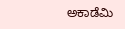ಅಕಾಡೆಮಿ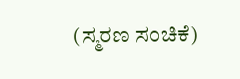(ಸ್ಮರಣ ಸಂಚಿಕೆ)